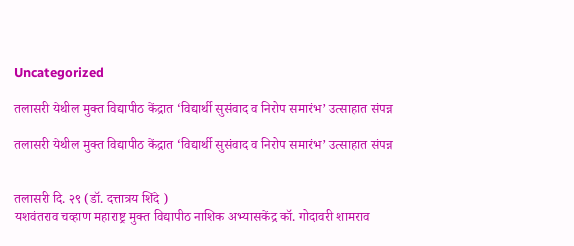Uncategorized

तलासरी येथील मुक्त विद्यापीठ केंद्रात ‘विद्यार्थी सुसंवाद व निरोप समारंभ’ उत्साहात संपन्न

तलासरी येथील मुक्त विद्यापीठ केंद्रात ‘विद्यार्थी सुसंवाद व निरोप समारंभ’ उत्साहात संपन्न


तलासरी दि. २९ (डॉ. दत्तात्रय शिंदे )
यशवंतराव चव्हाण महाराष्ट्र मुक्त विद्यापीठ नाशिक अभ्यासकेंद्र कॉ. गोदावरी शामराव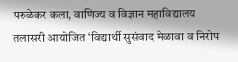परुळेकर कला, वाणिज्य व विज्ञान महाविद्यालय तलासरी आयोजित ‘विद्यार्थी सुसंवाद मेळावा व निरोप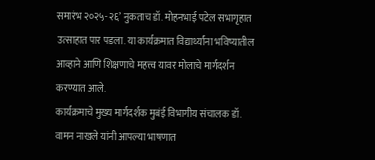समारंभ २०२५-२६’ नुकताच डॉ. मोहनभाई पटेल सभागृहात उत्साहात पार पडला. या कार्यक्रमात विद्यार्थ्यांना भविष्यातील आव्हाने आणि शिक्षणाचे महत्त्व यावर मोलाचे मार्गदर्शन करण्यात आले.
कार्यक्रमाचे मुख्य मार्गदर्शक मुबंई विभागीय संचालक डॉ. वामन नाखले यांनी आपल्या भाषणात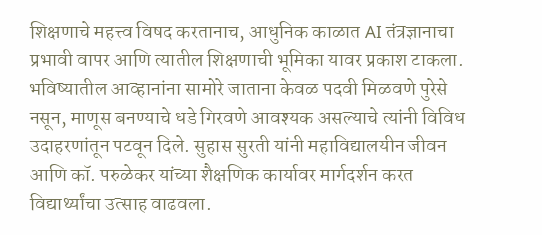शिक्षणाचे महत्त्व विषद करतानाच, आधुनिक काळात AI तंत्रज्ञानाचा प्रभावी वापर आणि त्यातील शिक्षणाची भूमिका यावर प्रकाश टाकला. भविष्यातील आव्हानांना सामोरे जाताना केवळ पदवी मिळवणे पुरेसे नसून, माणूस बनण्याचे धडे गिरवणे आवश्यक असल्याचे त्यांनी विविध उदाहरणांतून पटवून दिले. सुहास सुरती यांनी महाविद्यालयीन जीवन आणि कॉ. परुळेकर यांच्या शैक्षणिक कार्यावर मार्गदर्शन करत विद्यार्थ्यांचा उत्साह वाढवला.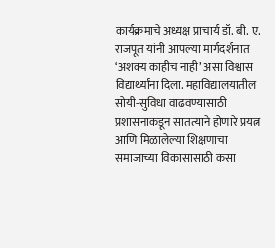कार्यक्रमाचे अध्यक्ष प्राचार्य डॉ. बी. ए. राजपूत यांनी आपल्या मार्गदर्शनात ‘अशक्य काहीच नाही’ असा विश्वास विद्यार्थ्यांना दिला. महाविद्यालयातील सोयी-सुविधा वाढवण्यासाठी प्रशासनाकडून सातत्याने होणारे प्रयत्न आणि मिळालेल्या शिक्षणाचा समाजाच्या विकासासाठी कसा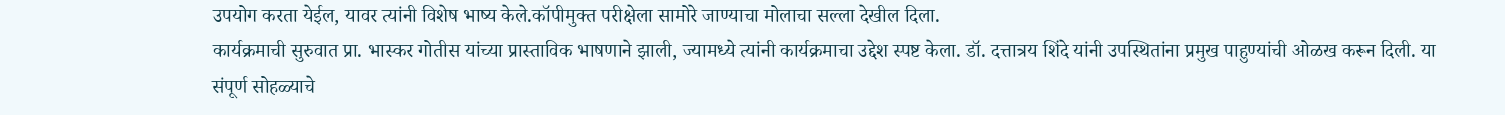उपयोग करता येईल, यावर त्यांनी विशेष भाष्य केले.कॉपीमुक्त परीक्षेला सामोरे जाण्याचा मोलाचा सल्ला देखील दिला.
कार्यक्रमाची सुरुवात प्रा. भास्कर गोतीस यांच्या प्रास्ताविक भाषणाने झाली, ज्यामध्ये त्यांनी कार्यक्रमाचा उद्देश स्पष्ट केला. डॉ. दत्तात्रय शिंदे यांनी उपस्थितांना प्रमुख पाहुण्यांची ओळख करून दिली. या संपूर्ण सोहळ्याचे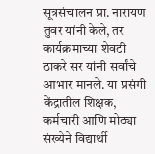सूत्रसंचालन प्रा. नारायण तुवर यांनी केले, तर कार्यक्रमाच्या शेवटी ठाकरे सर यांनी सर्वांचे आभार मानले. या प्रसंगी केंद्रातील शिक्षक, कर्मचारी आणि मोठ्या संख्येने विद्यार्थी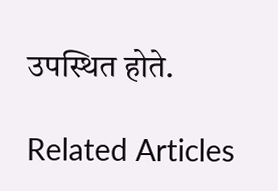उपस्थित होते.

Related Articles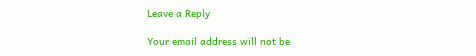Leave a Reply

Your email address will not be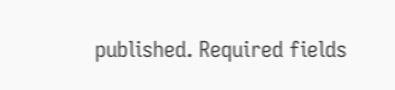published. Required fields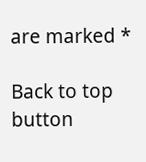are marked *

Back to top button